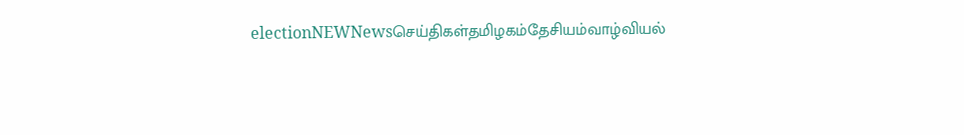electionNEWNewsசெய்திகள்தமிழகம்தேசியம்வாழ்வியல்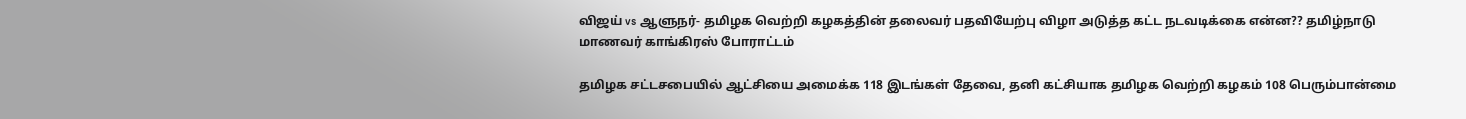விஜய் vs ஆளுநர்- தமிழக வெற்றி கழகத்தின் தலைவர் பதவியேற்பு விழா அடுத்த கட்ட நடவடிக்கை என்ன?? தமிழ்நாடு மாணவர் காங்கிரஸ் போராட்டம்

தமிழக சட்டசபையில் ஆட்சியை அமைக்க 118 இடங்கள் தேவை, தனி கட்சியாக தமிழக வெற்றி கழகம் 108 பெரும்பான்மை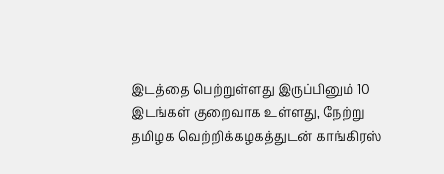இடத்தை பெற்றுள்ளது இருப்பினும் 10 இடங்கள் குறைவாக உள்ளது, நேற்று தமிழக வெற்றிக்கழகத்துடன் காங்கிரஸ்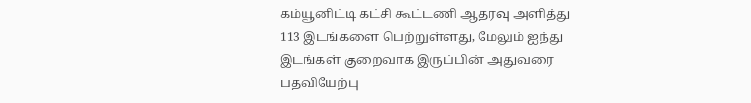கம்யூனிட்டி கட்சி கூட்டணி ஆதரவு அளித்து 113 இடங்களை பெற்றுள்ளது, மேலும் ஐந்து இடங்கள் குறைவாக இருப்பின் அதுவரை பதவியேற்பு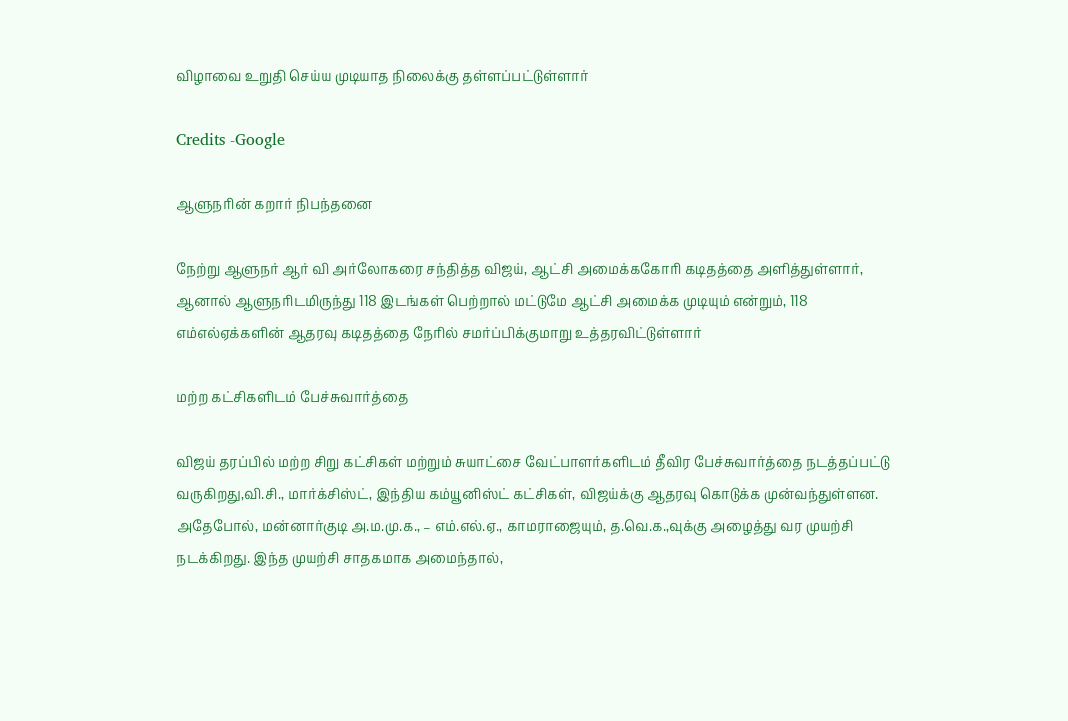விழாவை உறுதி செய்ய முடியாத நிலைக்கு தள்ளப்பட்டுள்ளார்

Credits -Google

ஆளுநரின் கறார் நிபந்தனை

நேற்று ஆளுநர் ஆர் வி அர்லோகரை சந்தித்த விஜய், ஆட்சி அமைக்ககோரி கடிதத்தை அளித்துள்ளார், ஆனால் ஆளுநரிடமிருந்து 118 இடங்கள் பெற்றால் மட்டுமே ஆட்சி அமைக்க முடியும் என்றும், 118 எம்எல்ஏக்களின் ஆதரவு கடிதத்தை நேரில் சமர்ப்பிக்குமாறு உத்தரவிட்டுள்ளார்

மற்ற கட்சிகளிடம் பேச்சுவார்த்தை

விஜய் தரப்பில் மற்ற சிறு கட்சிகள் மற்றும் சுயாட்சை வேட்பாளர்களிடம் தீவிர பேச்சுவார்த்தை நடத்தப்பட்டு வருகிறது,வி.சி., மார்க்சிஸ்ட், இந்திய கம்யூனிஸ்ட் கட்சிகள், விஜய்க்கு ஆதரவு கொடுக்க முன்வந்துள்ளன. அதேபோல், மன்னார்குடி அ.ம.மு.க., – எம்.எல்.ஏ., காமராஜையும், த.வெ.க.,வுக்கு அழைத்து வர முயற்சி நடக்கிறது. இந்த முயற்சி சாதகமாக அமைந்தால்,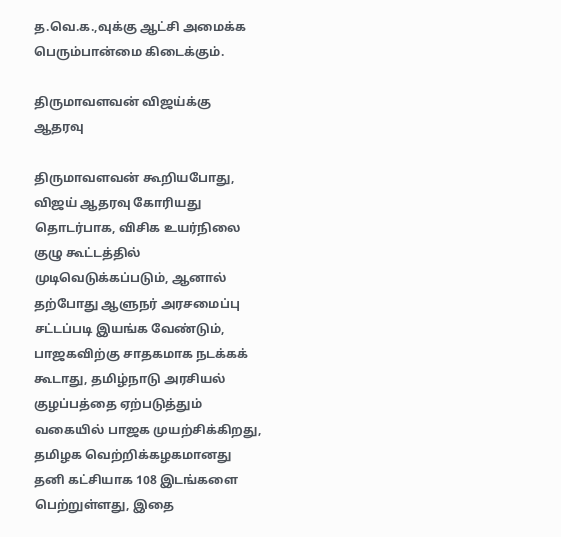த.வெ.க.,வுக்கு ஆட்சி அமைக்க பெரும்பான்மை கிடைக்கும்.

திருமாவளவன் விஜய்க்கு ஆதரவு

திருமாவளவன் கூறியபோது, விஜய் ஆதரவு கோரியது தொடர்பாக, விசிக உயர்நிலை குழு கூட்டத்தில் முடிவெடுக்கப்படும், ஆனால் தற்போது ஆளுநர் அரசமைப்பு சட்டப்படி இயங்க வேண்டும், பாஜகவிற்கு சாதகமாக நடக்கக் கூடாது, தமிழ்நாடு அரசியல் குழப்பத்தை ஏற்படுத்தும் வகையில் பாஜக முயற்சிக்கிறது, தமிழக வெற்றிக்கழகமானது தனி கட்சியாக 108 இடங்களை பெற்றுள்ளது, இதை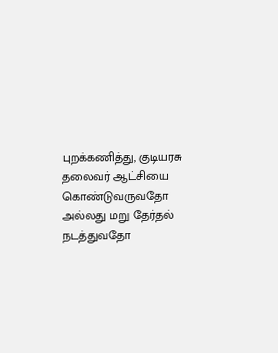புறக்கணித்து, குடியரசு தலைவர் ஆட்சியை கொண்டுவருவதோ அல்லது மறு தேர்தல் நடத்துவதோ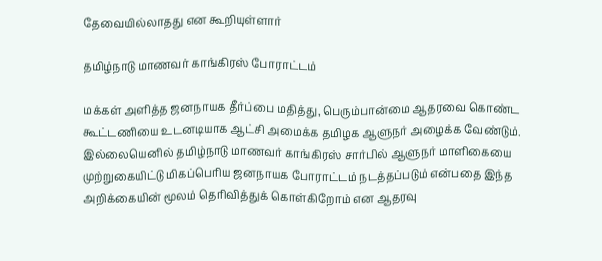தேவையில்லாதது என கூறியுள்ளார்

தமிழ்நாடு மாணவர் காங்கிரஸ் போராட்டம்

மக்கள் அளித்த ஜனநாயக தீர்ப்பை மதித்து, பெரும்பான்மை ஆதரவை கொண்ட கூட்டணியை உடனடியாக ஆட்சி அமைக்க தமிழக ஆளுநர் அழைக்க வேண்டும். இல்லையெனில் தமிழ்நாடு மாணவர் காங்கிரஸ் சார்பில் ஆளுநர் மாளிகையை முற்றுகையிட்டு மிகப்பெரிய ஜனநாயக போராட்டம் நடத்தப்படும் என்பதை இந்த அறிக்கையின் மூலம் தெரிவித்துக் கொள்கிறோம் என ஆதரவு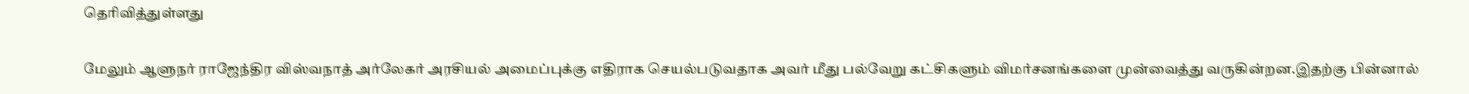தெரிவித்துள்ளது

மேலும் ஆளுநர் ராஜேந்திர விஸ்வநாத் அர்லேகர் அரசியல் அமைப்புக்கு எதிராக செயல்படுவதாக அவர் மீது பல்வேறு கட்சிகளும் விமர்சனங்களை முன்வைத்து வருகின்றன.இதற்கு பின்னால்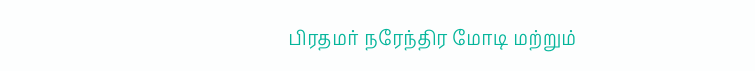பிரதமர் நரேந்திர மோடி மற்றும்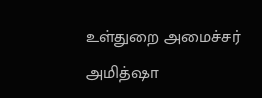உள்துறை அமைச்சர் அமித்ஷா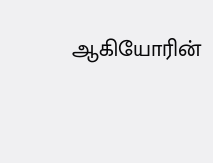ஆகியோரின்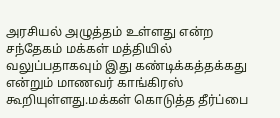அரசியல் அழுத்தம் உள்ளது என்ற சந்தேகம் மக்கள் மத்தியில் வலுப்பதாகவும் இது கண்டிக்கத்தக்கது என்றும் மாணவர் காங்கிரஸ் கூறியுள்ளது.மக்கள் கொடுத்த தீர்ப்பை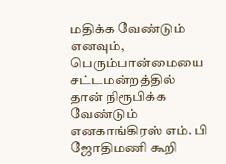மதிக்க வேண்டும் எனவும், பெரும்பான்மையை சட்டமன்றத்தில் தான் நிரூபிக்க வேண்டும் எனகாங்கிரஸ் எம். பி ஜோதிமணி கூறி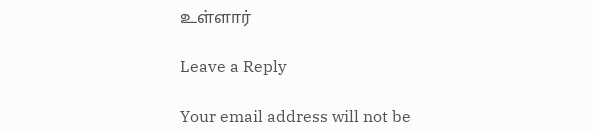உள்ளார்

Leave a Reply

Your email address will not be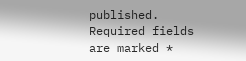published. Required fields are marked *